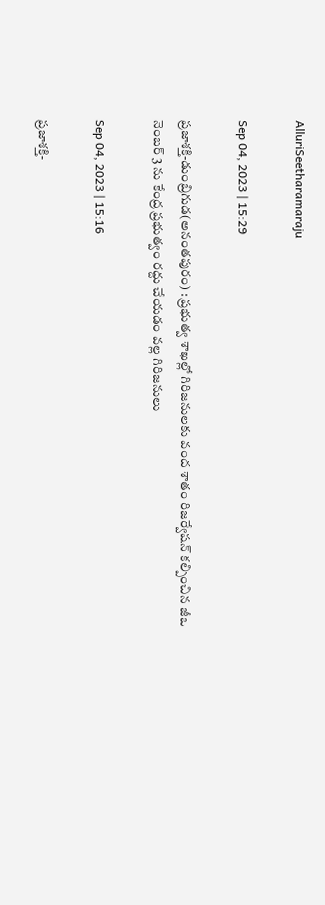AlluriSeetharamaraju

Sep 04, 2023 | 15:29

ప్రజాశక్తి-డుంబ్రిగుడ(అనంతపురం) : ప్రభుత్వ శాఖల్లో గిరిజనులకు వంద శాతం రిజర్వేషన్‌ కల్పించిన జీఒ నెంబర్‌ 3 ను కేంద్ర ప్రభుత్వం రద్దు చేయడం వల్ల గిరిజనులు

Sep 04, 2023 | 15:16

ప్రజాశక్తి-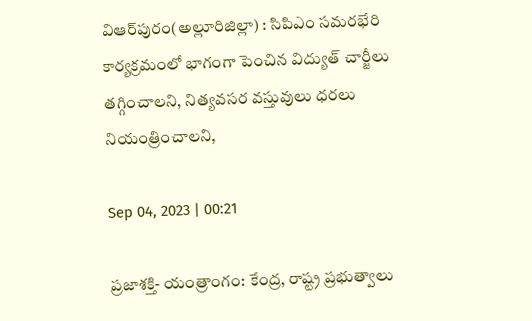విఆర్‌పురం(అల్లూరిజిల్లా) : సిపిఎం సమరభేరి కార్యక్రమంలో భాగంగా పెంచిన విద్యుత్‌ చార్జీలు తగ్గించాలని, నిత్యవసర వస్తువులు ధరలు నియంత్రించాలని,

Sep 04, 2023 | 00:21

ప్రజాశక్తి- యంత్రాంగం: కేంద్ర, రాష్ట్ర ప్రభుత్వాలు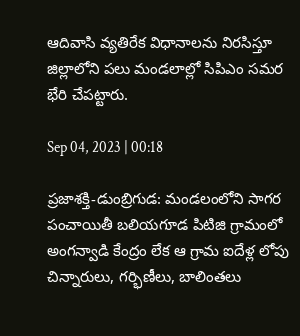ఆదివాసి వ్యతిరేక విధానాలను నిరసిస్తూ జిల్లాలోని పలు మండలాల్లో సిపిఎం సమర భేరి చేపట్టారు.

Sep 04, 2023 | 00:18

ప్రజాశక్తి-డుంబ్రిగుడ: మండలంలోని సాగర పంచాయితీ బలియగూడ పిటిజి గ్రామంలో అంగన్వాడి కేంద్రం లేక ఆ గ్రామ ఐదేళ్ల లోపు చిన్నారులు, గర్భిణీలు, బాలింతలు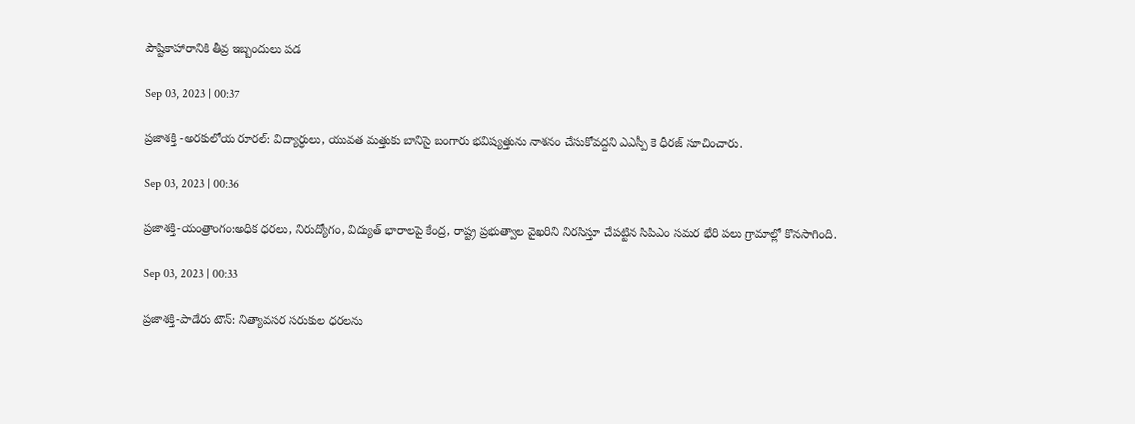పౌష్టికాహారానికి తీవ్ర ఇబ్బందులు పడ

Sep 03, 2023 | 00:37

ప్రజాశక్తి -అరకులోయ రూరల్‌: విద్యార్ధులు, యువత మత్తుకు బానిసై బంగారు భవిష్యత్తును నాశనం చేసుకోవద్దని ఎఎస్పీ కె ధీరజ్‌ సూచించారు.

Sep 03, 2023 | 00:36

ప్రజాశక్తి-యంత్రాంగం:అధిక ధరలు, నిరుద్యోగం, విద్యుత్‌ భారాలపై కేంద్ర, రాష్ట్ర ప్రభుత్వాల వైఖరిని నిరసిస్తూ చేపట్టిన సిపిఎం సమర భేరి పలు గ్రామాల్లో కొనసాగింది.

Sep 03, 2023 | 00:33

ప్రజాశక్తి-పాడేరు టౌన్‌: నిత్యావసర సరుకుల ధరలను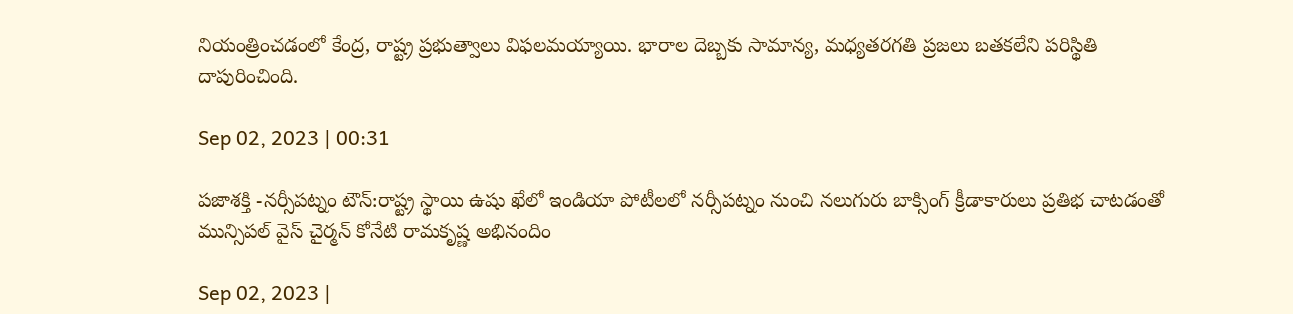నియంత్రించడంలో కేంద్ర, రాష్ట్ర ప్రభుత్వాలు విఫలమయ్యాయి. భారాల దెబ్బకు సామాన్య, మధ్యతరగతి ప్రజలు బతకలేని పరిస్థితి దాపురించింది.

Sep 02, 2023 | 00:31

పజాశక్తి -నర్సీపట్నం టౌన్‌:రాష్ట్ర స్థాయి ఉషు ఖేలో ఇండియా పోటీలలో నర్సీపట్నం నుంచి నలుగురు బాక్సింగ్‌ క్రీడాకారులు ప్రతిభ చాటడంతో మున్సిపల్‌ వైస్‌ చైర్మన్‌ కోనేటి రామకృష్ణ అభినందిం

Sep 02, 2023 |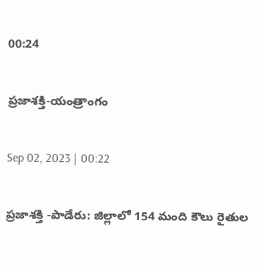00:24

ప్రజాశక్తి-యంత్రాంగం

Sep 02, 2023 | 00:22

ప్రజాశక్తి -పాడేరు: జిల్లాలో 154 మంది కౌలు రైతుల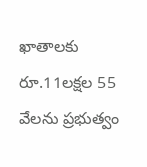ఖాతాలకు రూ.11లక్షల 55 వేలను ప్రభుత్వం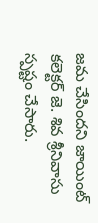జమ చేసిందని జాయింట్‌ కలెక్టర్‌ జె. శివ శ్రీనివాసు స్పష్టం చేసారు.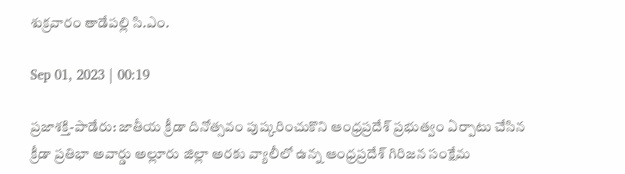శుక్రవారం తాడేపల్లి సి.ఎం.

Sep 01, 2023 | 00:19

ప్రజాశక్తి-పాడేరు: జాతీయ క్రీడా దినోత్సవం పుష్కరించుకొని ఆంధ్రప్రదేశ్‌ ప్రభుత్వం ఏర్పాటు చేసిన క్రీడా ప్రతిభా అవార్డు అల్లూరు జిల్లా అరకు వ్యాలీలో ఉన్న ఆంధ్రప్రదేశ్‌ గిరిజన సంక్షేమ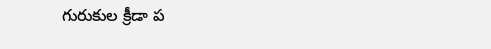గురుకుల క్రీడా ప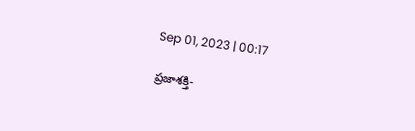Sep 01, 2023 | 00:17

ప్రజాశక్తి-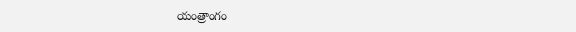యంత్రాంగం